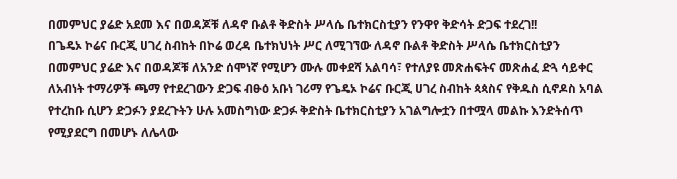በመምህር ያሬድ አደመ እና በወዳጆቹ ለዳኖ ቡልቶ ቅድስት ሥላሴ ቤተክርስቲያን የንዋየ ቅድሳት ድጋፍ ተደረገ!!
በጌዴኦ ኮሬና ቡርጂ ሀገረ ስብከት በኮሬ ወረዳ ቤተክህነት ሥር ለሚገኘው ለዳኖ ቡልቶ ቅድስት ሥላሴ ቤተክርስቲያን በመምህር ያሬድ እና በወዳጆቹ ለአንድ ሰሞነኛ የሚሆን ሙሉ መቀደሻ አልባሳ፣ የተለያዩ መጽሐፍትና መጽሐፈ ድጓ ሳይቀር ለአብነት ተማሪዎች ጫማ የተደረገውን ድጋፍ ብፁዕ አቡነ ገሪማ የጌዴኦ ኮሬና ቡርጂ ሀገረ ስብከት ጳጳስና የቅዱስ ሲኖዶስ አባል የተረከቡ ሲሆን ድጋፉን ያደረጉትን ሁሉ አመስግነው ድጋፉ ቅድስት ቤተክርስቲያን አገልግሎቷን በተሟላ መልኩ እንድትሰጥ የሚያደርግ በመሆኑ ለሌላው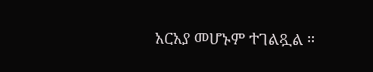አርአያ መሆኑም ተገልጿል ።